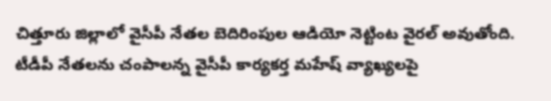చిత్తూరు జిల్లాలో వైసీపీ నేతల బెదిరింపుల ఆడియో నెట్టింట వైరల్ అవుతోంది. టీడీపీ నేతలను చంపాలన్న వైసీపీ కార్యకర్త మహేష్ వ్యాఖ్యలపై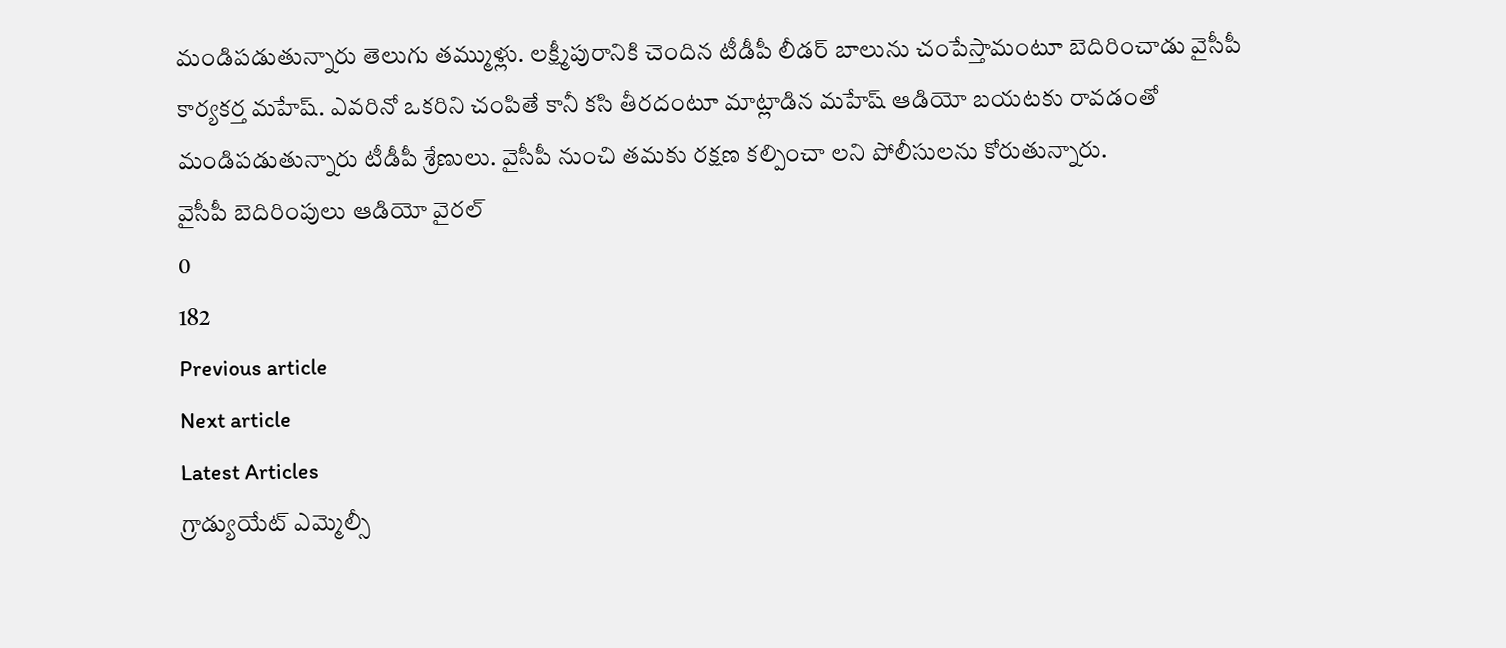మండిపడుతున్నారు తెలుగు తమ్ముళ్లు. లక్ష్మీపురానికి చెందిన టీడీపీ లీడర్ బాలును చంపేస్తామంటూ బెదిరించాడు వైసీపీ కార్యకర్త మహేష్. ఎవరినో ఒకరిని చంపితే కానీ కసి తీరదంటూ మాట్లాడిన మహేష్ ఆడియో బయటకు రావడంతో మండిపడుతున్నారు టీడీపీ శ్రేణులు. వైసీపీ నుంచి తమకు రక్షణ కల్పించా లని పోలీసులను కోరుతున్నారు.
వైసీపీ బెదిరింపులు ఆడియో వైరల్
0
182
Previous article
Next article
Latest Articles
గ్రాడ్యుయేట్ ఎమ్మెల్సీ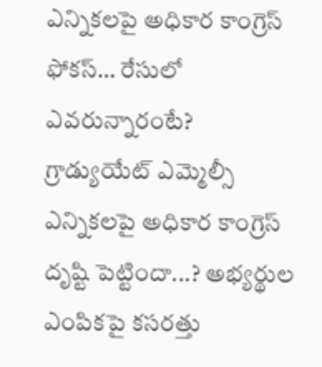ఎన్నికలపై అధికార కాంగ్రెస్ ఫోకస్… రేసులో ఎవరున్నారంటే?
గ్రాడ్యుయేట్ ఎమ్మెల్సీ ఎన్నికలపై అధికార కాంగ్రెస్ దృష్టి పెట్టిందా...? అభ్యర్థుల ఎంపికపై కసరత్తు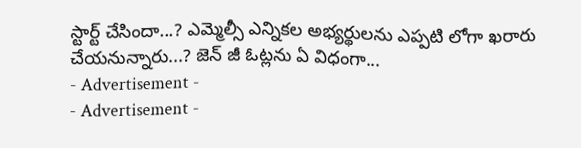స్టార్ట్ చేసిందా...? ఎమ్మెల్సీ ఎన్నికల అభ్యర్థులను ఎప్పటి లోగా ఖరారు చేయనున్నారు...? జెన్ జీ ఓట్లను ఏ విధంగా...
- Advertisement -
- Advertisement -